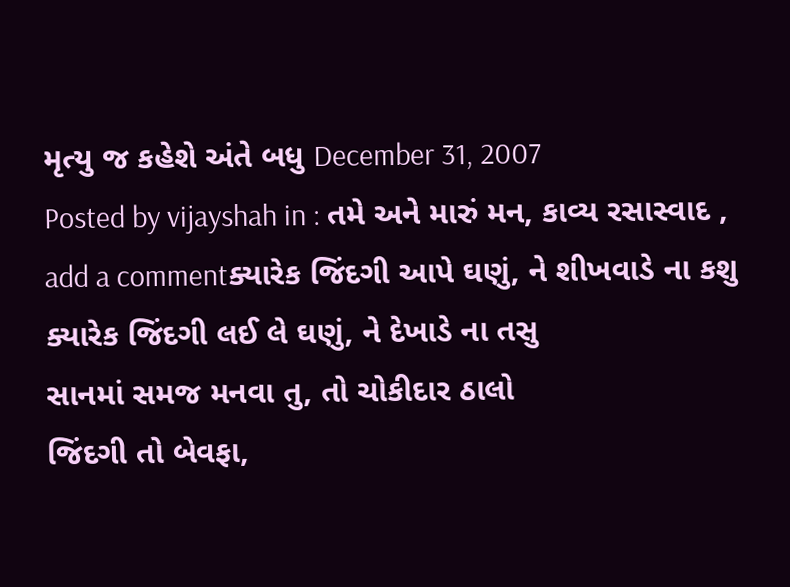મૃત્યુ જ કહેશે અંતે બધુ December 31, 2007
Posted by vijayshah in : તમે અને મારું મન, કાવ્ય રસાસ્વાદ , add a commentક્યારેક જિંદગી આપે ઘણું, ને શીખવાડે ના કશુ
ક્યારેક જિંદગી લઈ લે ઘણું, ને દેખાડે ના તસુ
સાનમાં સમજ મનવા તુ, તો ચોકીદાર ઠાલો
જિંદગી તો બેવફા,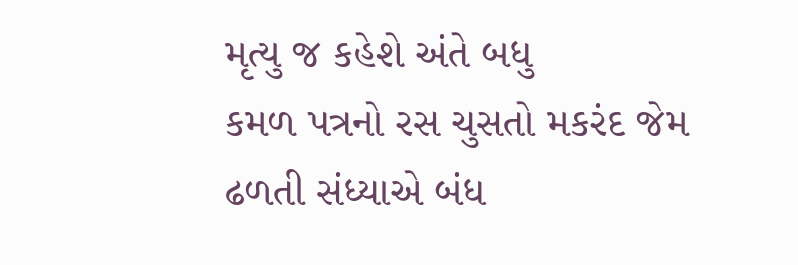મૃત્યુ જ કહેશે અંતે બધુ
કમળ પત્રનો રસ ચુસતો મકરંદ જેમ ઢળતી સંધ્યાએ બંધ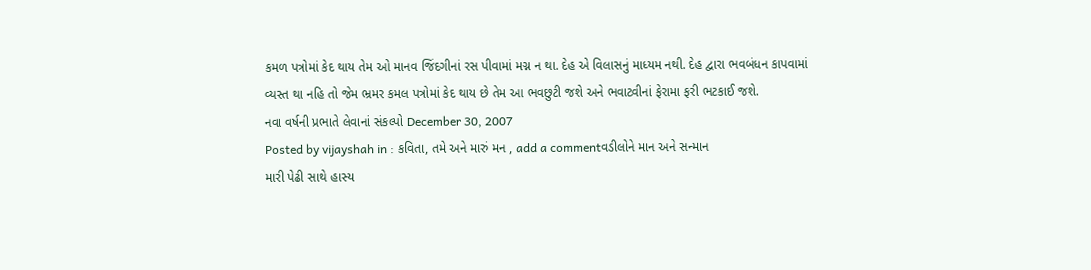કમળ પત્રોમાં કેદ થાય તેમ ઓ માનવ જિંદગીનાં રસ પીવામાં મગ્ન ન થા. દેહ એ વિલાસનું માધ્યમ નથી. દેહ દ્વારા ભવબંધન કાપવામાં વ્યસ્ત થા નહિ તો જેમ ભ્રમર કમલ પત્રોમાં કેદ થાય છે તેમ આ ભવછુટી જશે અને ભવાટ્વીનાં ફેરામા ફરી ભટકાઈ જશે.
નવા વર્ષની પ્રભાતે લેવાનાં સંકલ્પો December 30, 2007
Posted by vijayshah in : કવિતા, તમે અને મારું મન , add a commentવડીલોને માન અને સન્માન
મારી પેઢી સાથે હાસ્ય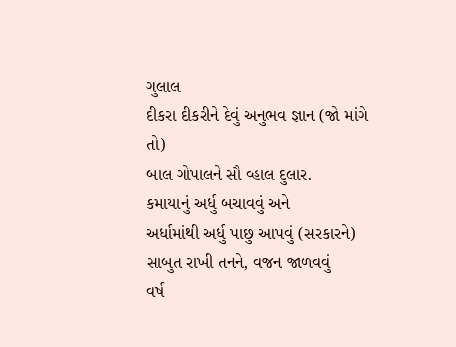ગુલાલ
દીકરા દીકરીને દેવું અનુભવ જ્ઞાન (જો માંગે તો)
બાલ ગોપાલને સૌ વ્હાલ દુલાર.
કમાયાનું અર્ધુ બચાવવું અને
અર્ધામાંથી અર્ધુ પાછુ આપવું (સરકારને)
સાબુત રાખી તનને, વજન જાળવવું
વર્ષ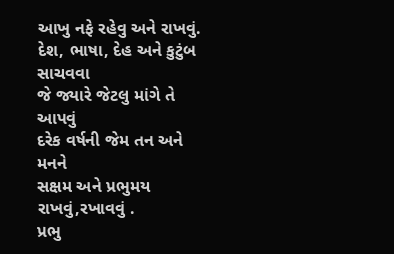આખુ નફે રહેવુ અને રાખવું.
દેશ, ભાષા, દેહ અને કુટુંબ સાચવવા
જે જ્યારે જેટલુ માંગે તે આપવું
દરેક વર્ષની જેમ તન અને મનને
સક્ષમ અને પ્રભુમય રાખવું,રખાવવું .
પ્રભુ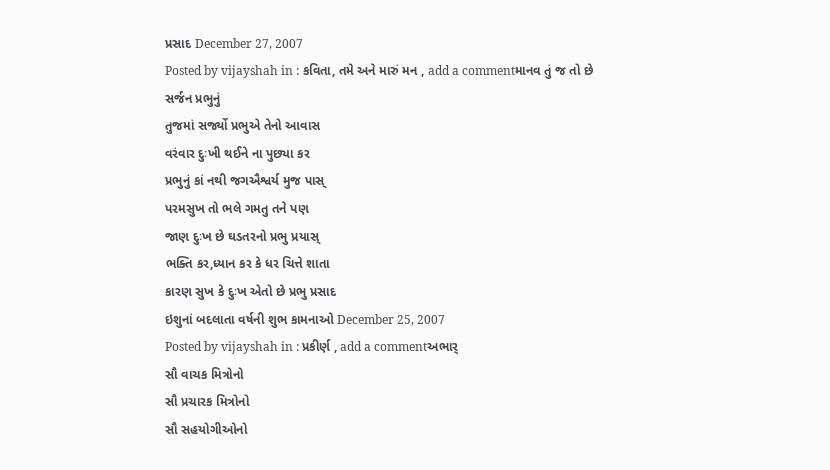પ્રસાદ December 27, 2007
Posted by vijayshah in : કવિતા, તમે અને મારું મન , add a commentમાનવ તું જ તો છે સર્જન પ્રભુનું
તુજમાં સર્જ્યો પ્રભુએ તેનો આવાસ
વરંવાર દુઃખી થઈને ના પુછ્યા કર
પ્રભુનું કાં નથી જગઐશ્વર્ય મુજ પાસ્
પરમસુખ તો ભલે ગમતુ તને પણ
જાણ દુઃખ છે ઘડતરનો પ્રભુ પ્રયાસ્
ભક્તિ કર,ધ્યાન કર કે ધર ચિત્તે શાતા
કારણ સુખ કે દુઃખ એતો છે પ્રભુ પ્રસાદ
ઇશુનાં બદલાતા વર્ષની શુભ કામનાઓ December 25, 2007
Posted by vijayshah in : પ્રકીર્ણ , add a commentઅભાર્
સૌ વાચક મિત્રોનો
સૌ પ્રચારક મિત્રોનો
સૌ સહયોગીઓનો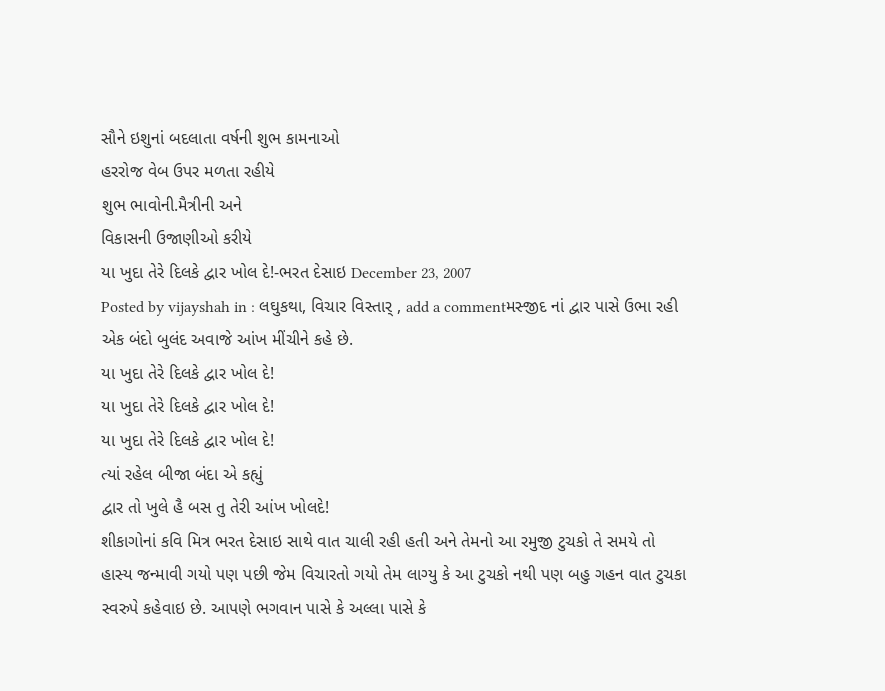સૌને ઇશુનાં બદલાતા વર્ષની શુભ કામનાઓ
હરરોજ વેબ ઉપર મળતા રહીયે
શુભ ભાવોની.મૈત્રીની અને
વિકાસની ઉજાણીઓ કરીયે
યા ખુદા તેરે દિલકે દ્વાર ખોલ દે!-ભરત દેસાઇ December 23, 2007
Posted by vijayshah in : લઘુકથા, વિચાર વિસ્તાર્ , add a commentમસ્જીદ નાં દ્વાર પાસે ઉભા રહી એક બંદો બુલંદ અવાજે આંખ મીંચીને કહે છે.
યા ખુદા તેરે દિલકે દ્વાર ખોલ દે!
યા ખુદા તેરે દિલકે દ્વાર ખોલ દે!
યા ખુદા તેરે દિલકે દ્વાર ખોલ દે!
ત્યાં રહેલ બીજા બંદા એ કહ્યું
દ્વાર તો ખુલે હૈ બસ તુ તેરી આંખ ખોલદે!
શીકાગોનાં કવિ મિત્ર ભરત દેસાઇ સાથે વાત ચાલી રહી હતી અને તેમનો આ રમુજી ટુચકો તે સમયે તો હાસ્ય જન્માવી ગયો પણ પછી જેમ વિચારતો ગયો તેમ લાગ્યુ કે આ ટુચકો નથી પણ બહુ ગહન વાત ટુચકા સ્વરુપે કહેવાઇ છે. આપણે ભગવાન પાસે કે અલ્લા પાસે કે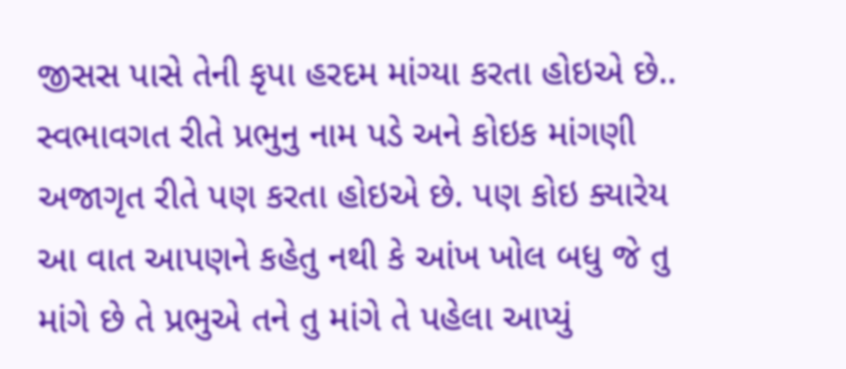જીસસ પાસે તેની કૃપા હરદમ માંગ્યા કરતા હોઇએ છે.. સ્વભાવગત રીતે પ્રભુનુ નામ પડે અને કોઇક માંગણી અજાગૃત રીતે પણ કરતા હોઇએ છે. પણ કોઇ ક્યારેય આ વાત આપણને કહેતુ નથી કે આંખ ખોલ બધુ જે તુ માંગે છે તે પ્રભુએ તને તુ માંગે તે પહેલા આપ્યું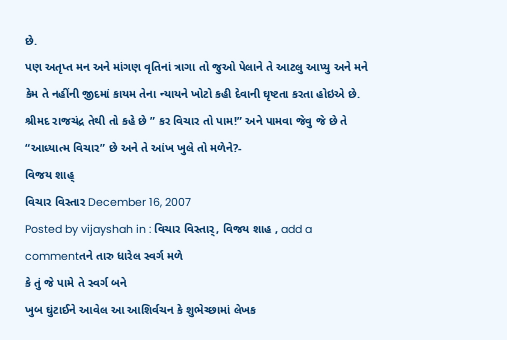છે.
પણ અતૃપ્ત મન અને માંગણ વૃતિનાં ત્રાગા તો જુઓ પેલાને તે આટલુ આપ્યુ અને મને કેમ તે નહીંની જીદમાં કાયમ તેના ન્યાયને ખોટો કહી દેવાની ઘૃષ્ટતા કરતા હોઇએ છે. શ્રીમદ રાજચંદ્ર તેથી તો કહે છે ” કર વિચાર તો પામ!” અને પામવા જેવુ જે છે તે “આધ્યાત્મ વિચાર” છે અને તે આંખ ખુલે તો મળેને?-
વિજય શાહ્
વિચાર વિસ્તાર December 16, 2007
Posted by vijayshah in : વિચાર વિસ્તાર્, વિજય શાહ , add a commentતને તારુ ધારેલ સ્વર્ગ મળે
કે તું જે પામે તે સ્વર્ગ બને
ખુબ ઘુંટાઈને આવેલ આ આશિર્વચન કે શુભેચ્છામાં લેખક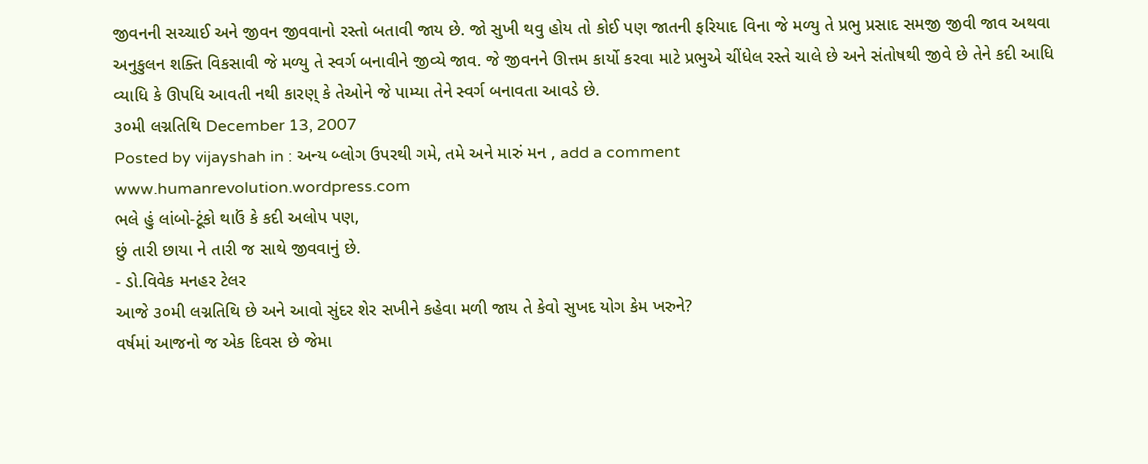જીવનની સચ્ચાઈ અને જીવન જીવવાનો રસ્તો બતાવી જાય છે. જો સુખી થવુ હોય તો કોઈ પણ જાતની ફરિયાદ વિના જે મળ્યુ તે પ્રભુ પ્રસાદ સમજી જીવી જાવ અથવા અનુકુલન શક્તિ વિકસાવી જે મળ્યુ તે સ્વર્ગ બનાવીને જીવ્યે જાવ. જે જીવનને ઊત્તમ કાર્યો કરવા માટે પ્રભુએ ચીંધેલ રસ્તે ચાલે છે અને સંતોષથી જીવે છે તેને કદી આધિ વ્યાધિ કે ઊપધિ આવતી નથી કારણ્ કે તેઓને જે પામ્યા તેને સ્વર્ગ બનાવતા આવડે છે.
૩૦મી લગ્નતિથિ December 13, 2007
Posted by vijayshah in : અન્ય બ્લોગ ઉપરથી ગમે, તમે અને મારું મન , add a comment
www.humanrevolution.wordpress.com
ભલે હું લાંબો-ટૂંકો થાઉં કે કદી અલોપ પણ,
છું તારી છાયા ને તારી જ સાથે જીવવાનું છે.
- ડો.વિવેક મનહર ટેલર
આજે ૩૦મી લગ્નતિથિ છે અને આવો સુંદર શેર સખીને કહેવા મળી જાય તે કેવો સુખદ યોગ કેમ ખરુને?
વર્ષમાં આજનો જ એક દિવસ છે જેમા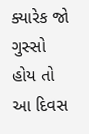ક્યારેક જો ગુસ્સો હોય તો આ દિવસ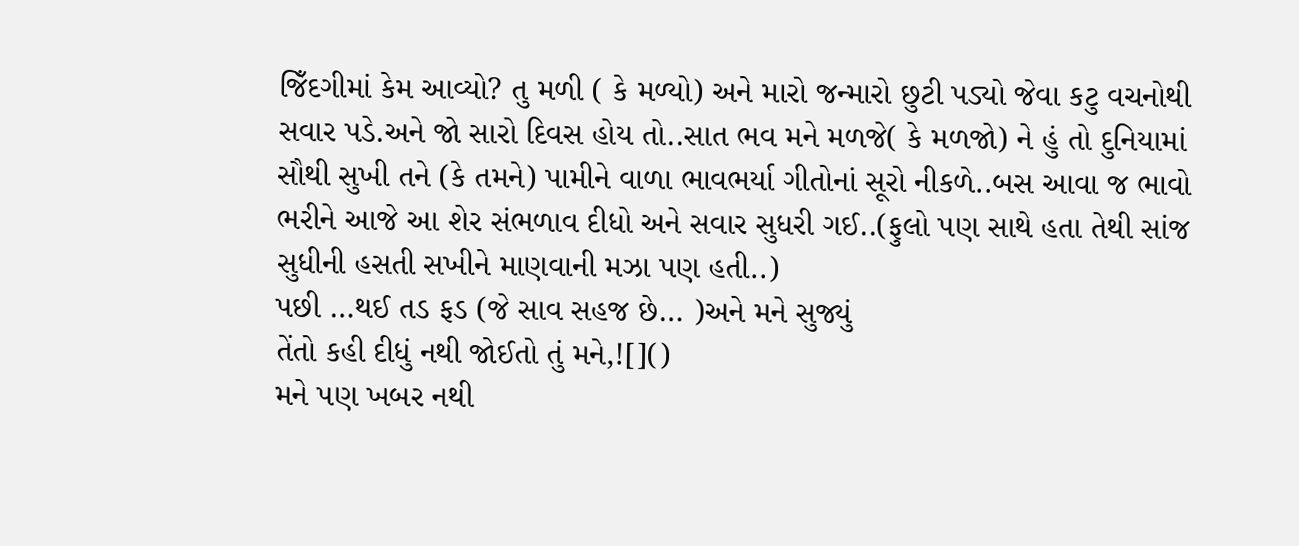જિઁદગીમાં કેમ આવ્યો? તુ મળી ( કે મળ્યો) અને મારો જન્મારો છુટી પડ્યો જેવા કટુ વચનોથી સવાર પડે.અને જો સારો દિવસ હોય તો..સાત ભવ મને મળજે( કે મળજો) ને હું તો દુનિયામાં સૌથી સુખી તને (કે તમને) પામીને વાળા ભાવભર્યા ગીતોનાં સૂરો નીકળે..બસ આવા જ ભાવો ભરીને આજે આ શેર સંભળાવ દીધો અને સવાર સુધરી ગઈ..(ફુલો પણ સાથે હતા તેથી સાંજ સુધીની હસતી સખીને માણવાની મઝા પણ હતી..)
પછી …થઈ તડ ફડ (જે સાવ સહજ છે… )અને મને સુજ્યું
તેંતો કહી દીધું નથી જોઈતો તું મને,![]()
મને પણ ખબર નથી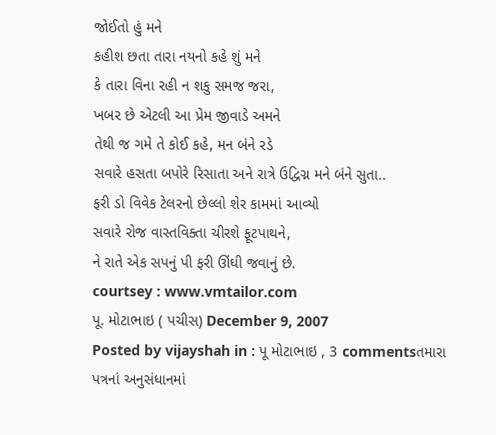જોઈતો હું મને
કહીશ છતા તારા નયનો કહે શું મને
કે તારા વિના રહી ન શકુ સમજ જરા,
ખબર છે એટલી આ પ્રેમ જીવાડે અમને
તેથી જ ગમે તે કોઈ કહે, મન બંને રડે
સવારે હસતા બપોરે રિસાતા અને રાત્રે ઉદ્વિગ્ન મને બંને સુતા..
ફરી ડો વિવેક ટેલરનો છેલ્લો શેર કામમાં આવ્યો
સવારે રોજ વાસ્તવિક્તા ચીરશે ફૂટપાથને,
ને રાતે એક સપનું પી ફરી ઊંઘી જવાનું છે.
courtsey : www.vmtailor.com
પૂ. મોટાભાઇ ( પચીસ) December 9, 2007
Posted by vijayshah in : પૂ મોટાભાઇ , 3 commentsતમારા પત્રનાં અનુસંધાનમાં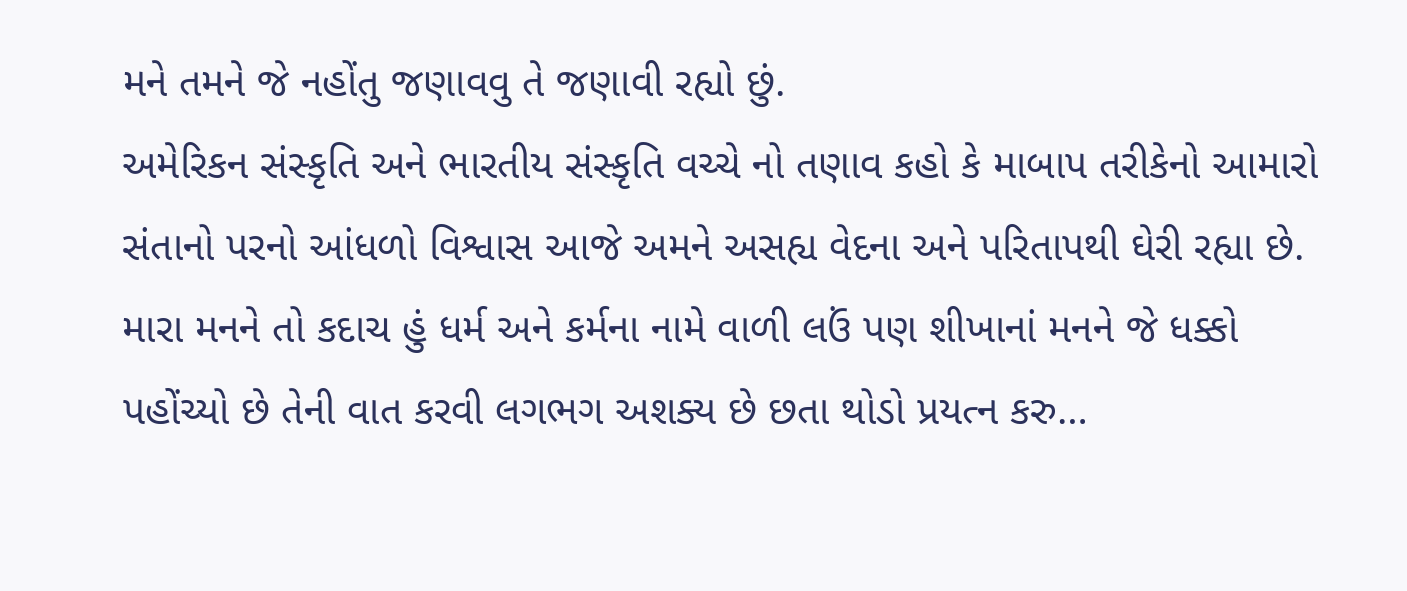મને તમને જે નહોંતુ જણાવવુ તે જણાવી રહ્યો છું.
અમેરિકન સંસ્કૃતિ અને ભારતીય સંસ્કૃતિ વચ્ચે નો તણાવ કહો કે માબાપ તરીકેનો આમારો સંતાનો પરનો આંધળો વિશ્વાસ આજે અમને અસહ્ય વેદના અને પરિતાપથી ઘેરી રહ્યા છે.
મારા મનને તો કદાચ હું ધર્મ અને કર્મના નામે વાળી લઉં પણ શીખાનાં મનને જે ધક્કો પહોંચ્યો છે તેની વાત કરવી લગભગ અશક્ય છે છતા થોડો પ્રયત્ન કરુ…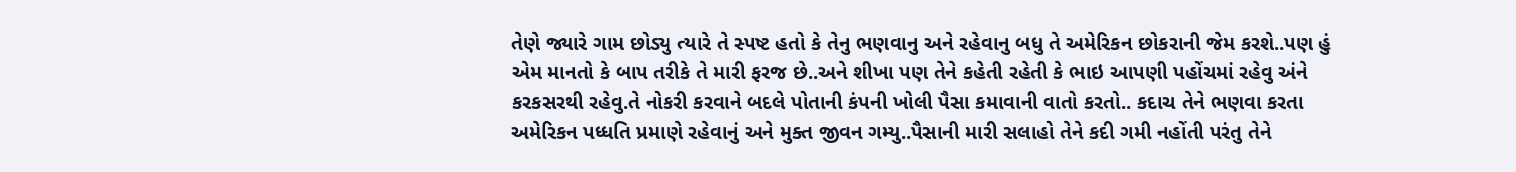તેણે જ્યારે ગામ છોડ્યુ ત્યારે તે સ્પષ્ટ હતો કે તેનુ ભણવાનુ અને રહેવાનુ બધુ તે અમેરિકન છોકરાની જેમ કરશે..પણ હું એમ માનતો કે બાપ તરીકે તે મારી ફરજ છે..અને શીખા પણ તેને કહેતી રહેતી કે ભાઇ આપણી પહોંચમાં રહેવુ અંને કરકસરથી રહેવુ.તે નોકરી કરવાને બદલે પોતાની કંપની ખોલી પૈસા કમાવાની વાતો કરતો.. કદાચ તેને ભણવા કરતા અમેરિકન પધ્ધતિ પ્રમાણે રહેવાનું અને મુક્ત જીવન ગમ્યુ..પૈસાની મારી સલાહો તેને કદી ગમી નહોંતી પરંતુ તેને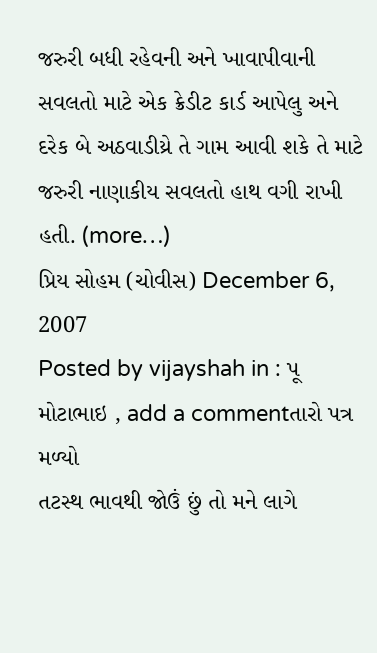જરુરી બધી રહેવની અને ખાવાપીવાની સવલતો માટે એક ક્રેડીટ કાર્ડ આપેલુ અને દરેક બે અઠવાડીય્રે તે ગામ આવી શકે તે માટે જરુરી નાણાકીય સવલતો હાથ વગી રાખી હતી. (more…)
પ્રિય સોહમ (ચોવીસ) December 6, 2007
Posted by vijayshah in : પૂ મોટાભાઇ , add a commentતારો પત્ર મળ્યો
તટસ્થ ભાવથી જોઉં છું તો મને લાગે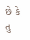છે કે તુ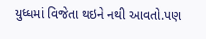યુધ્ધમાં વિજેતા થઇને નથી આવતો.પણ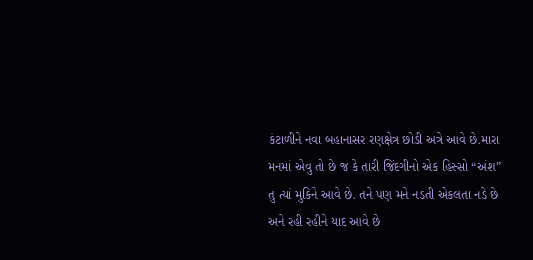કંટાળીને નવા બહાનાસર રણક્ષેત્ર છોડી અત્રે આવે છે.મારા મનમાં એવુ તો છે જ કે તારી જિંદગીનો એક હિસ્સો “અંશ” તુ ત્યાં મુકિને આવે છે. તને પણ મને નડતી એકલતા નડે છે અને રહી રહીને યાદ આવે છે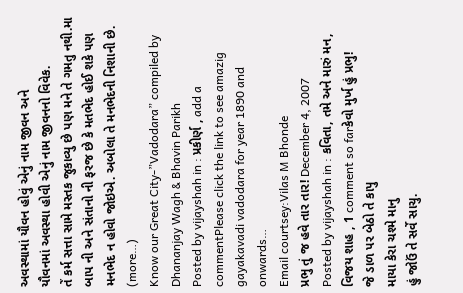અવસ્થામાં યૌવન હોવું એનું નામ જીવન અને
યૌવનમાં અવસ્થા હોવી એનું નામ જીવનનો વિવેક.
તેં કર્મ સત્તા સામે મસ્તક જુકાવ્યુ છે પણ મને તે ગમતુ નથી.મા બાપ ની અને સંતાનો ની ફરજ છે કે મતભેદ હોઈ શકે પણ મનભેદ ન હોવો જોઇએ. અબોલા તે મનભેદની નિશાની છે. (more…)
Know our Great City-”Vadodara” compiled by Dhananjay Wagh & Bhavin Parikh
Posted by vijayshah in : પ્રકીર્ણ , add a commentPlease click the link to see amazig gayakavadi vadodara for year 1890 and onwards…
Email courtsey:Vilas M Bhonde
પ્રભુ તું જ હવે તાર તાર! December 4, 2007
Posted by vijayshah in : કવિતા, તમે અને મારું મન, વિજય શાહ , 1 comment so farકેવો મુર્ખ હું પ્રભુ!
જે ડાળ પર બેઠો તે કાપુ
માયા કેરા ચશ્મે માનુ
હું જોઉં તે સર્વે સાચુ.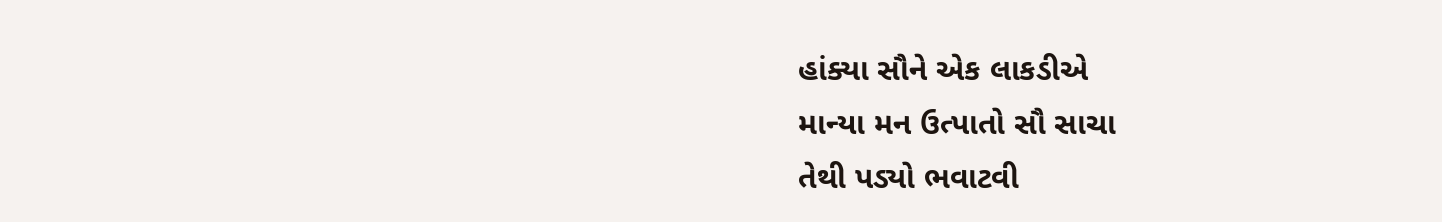હાંક્યા સૌને એક લાકડીએ
માન્યા મન ઉત્પાતો સૌ સાચા
તેથી પડ્યો ભવાટવી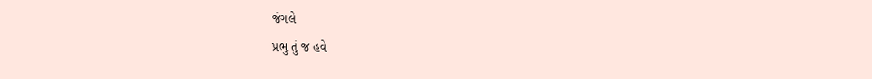જંગલે
પ્રભુ તું જ હવે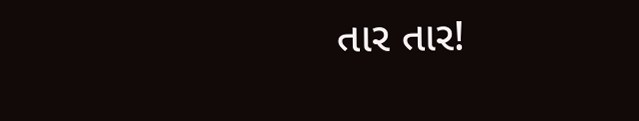તાર તાર!